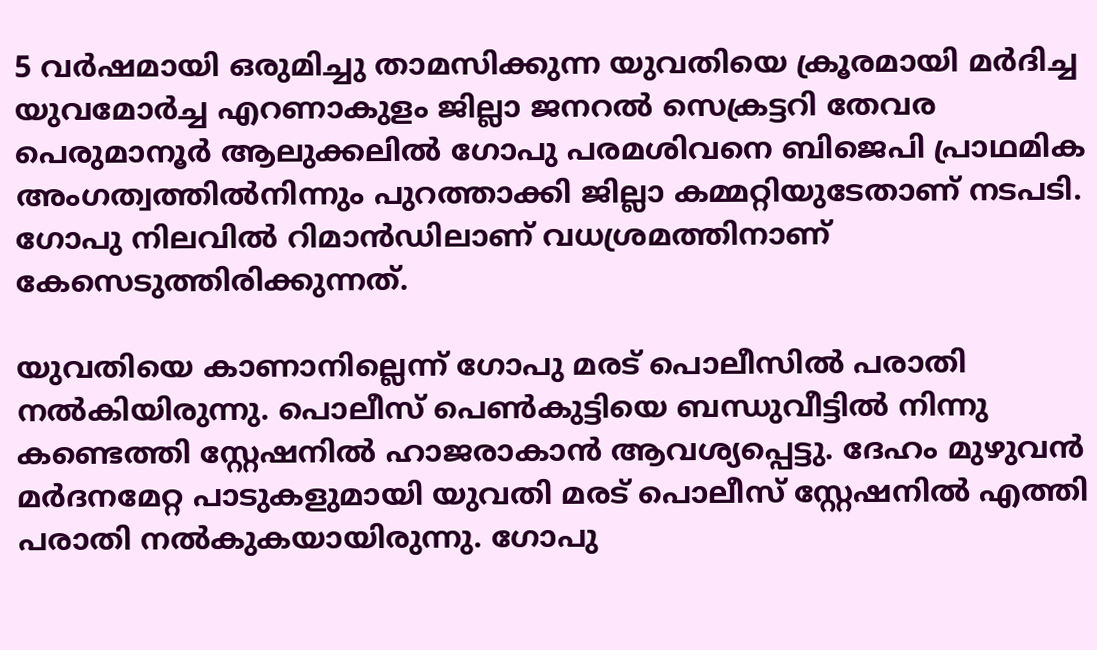5 വർഷമായി ഒരുമിച്ചു താമസിക്കുന്ന യുവതിയെ ക്രൂരമായി മർദിച്ച യുവമോർച്ച എറണാകുളം ജില്ലാ ജനറൽ സെക്രട്ടറി തേവര പെരുമാനൂർ ആലുക്കലിൽ ഗോപു പരമശിവനെ ബിജെപി പ്രാഥമിക അംഗത്വത്തിൽനിന്നും പുറത്താക്കി ജില്ലാ കമ്മറ്റിയുടേതാണ് നടപടി. ഗോപു നിലവിൽ റിമാൻഡിലാണ് വധശ്രമത്തിനാണ് കേസെടുത്തിരിക്കുന്നത്.

യുവതിയെ കാണാനില്ലെന്ന് ഗോപു മരട് പൊലീസിൽ പരാതി നൽകിയിരുന്നു. പൊലീസ് പെൺകുട്ടിയെ ബന്ധുവീട്ടിൽ നിന്നു കണ്ടെത്തി സ്റ്റേഷനിൽ ഹാജരാകാൻ ആവശ്യപ്പെട്ടു. ദേഹം മുഴുവൻ മർദനമേറ്റ പാടുകളുമായി യുവതി മരട് പൊലീസ് സ്റ്റേഷനിൽ എത്തി പരാതി നൽകുകയായിരുന്നു. ഗോപു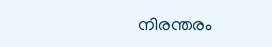നിരന്തരം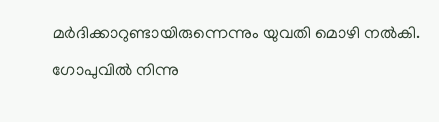മർദിക്കാറുണ്ടായിരുന്നെന്നും യുവതി മൊഴി നൽകി.

ഗോപുവിൽ നിന്നു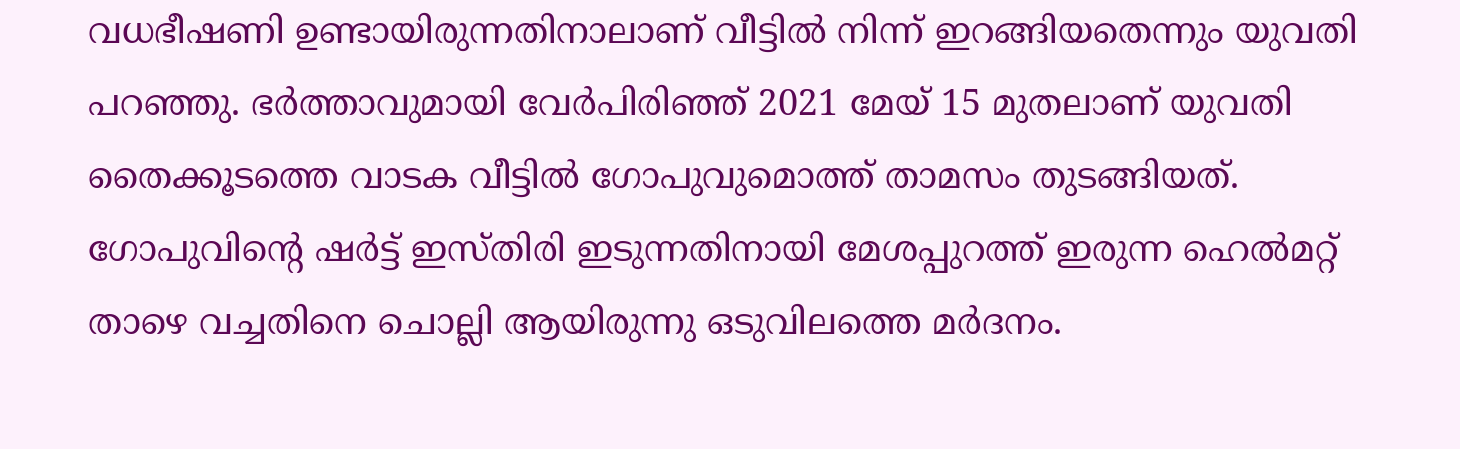വധഭീഷണി ഉണ്ടായിരുന്നതിനാലാണ് വീട്ടിൽ നിന്ന് ഇറങ്ങിയതെന്നും യുവതി പറഞ്ഞു. ഭർത്താവുമായി വേർപിരിഞ്ഞ് 2021 മേയ് 15 മുതലാണ് യുവതി തൈക്കൂടത്തെ വാടക വീട്ടിൽ ഗോപുവുമൊത്ത് താമസം തുടങ്ങിയത്. ഗോപുവിന്റെ ഷർട്ട് ഇസ്തിരി ഇടുന്നതിനായി മേശപ്പുറത്ത് ഇരുന്ന ഹെൽമറ്റ് താഴെ വച്ചതിനെ ചൊല്ലി ആയിരുന്നു ഒടുവിലത്തെ മർദനം.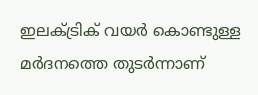ഇലക്ട്രിക് വയർ കൊണ്ടുള്ള മർദനത്തെ തുടർന്നാണ്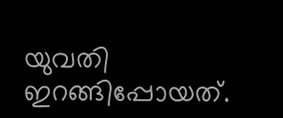യുവതി ഇറങ്ങിപ്പോയത്.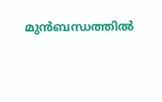മുൻബന്ധത്തിൽ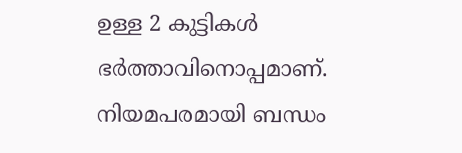ഉള്ള 2 കുട്ടികൾ ഭർത്താവിനൊപ്പമാണ്. നിയമപരമായി ബന്ധം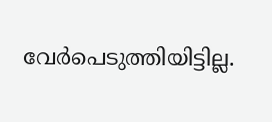വേർപെടുത്തിയിട്ടില്ല.